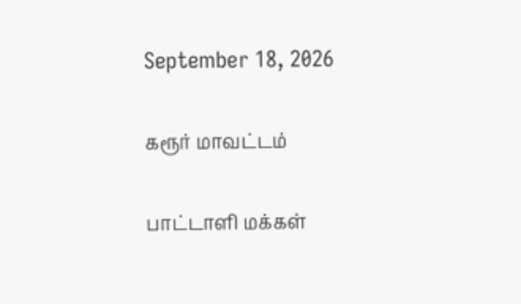September 18, 2026

கரூர் மாவட்டம்

பாட்டாளி மக்கள்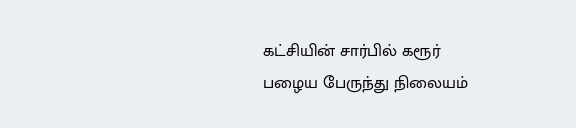கட்சியின் சார்பில் கரூர் பழைய பேருந்து நிலையம்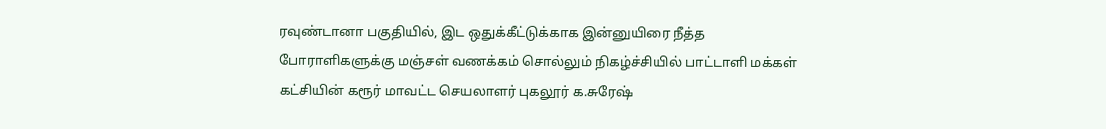ரவுண்டானா பகுதியில், இட ஒதுக்கீட்டுக்காக இன்னுயிரை நீத்த போராளிகளுக்கு மஞ்சள் வணக்கம் சொல்லும் நிகழ்ச்சியில் பாட்டாளி மக்கள் கட்சியின் கரூர் மாவட்ட செயலாளர் புகலூர் க.சுரேஷ்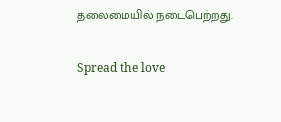தலைமையில் நடைபெற்றது.

Spread the love